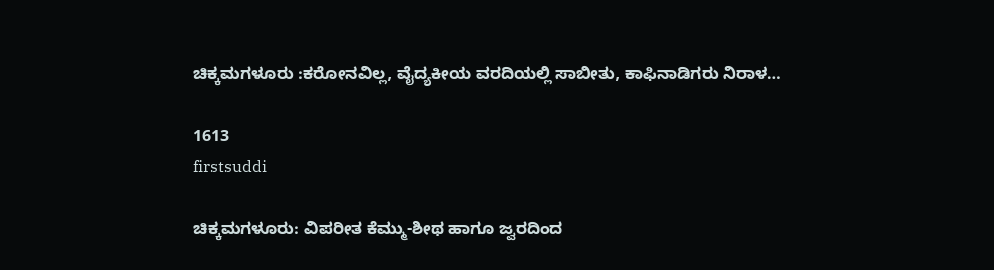ಚಿಕ್ಕಮಗಳೂರು :ಕರೋನವಿಲ್ಲ, ವೈದ್ಯಕೀಯ ವರದಿಯಲ್ಲಿ ಸಾಬೀತು, ಕಾಫಿನಾಡಿಗರು ನಿರಾಳ…

1613
firstsuddi

ಚಿಕ್ಕಮಗಳೂರು: ವಿಪರೀತ ಕೆಮ್ಮು-ಶೀಥ ಹಾಗೂ ಜ್ವರದಿಂದ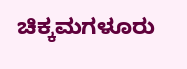ಚಿಕ್ಕಮಗಳೂರು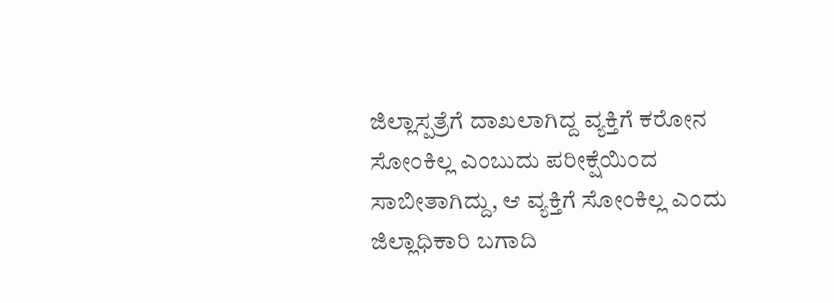ಜಿಲ್ಲಾಸ್ಪತ್ರೆಗೆ ದಾಖಲಾಗಿದ್ದ ವ್ಯಕ್ತಿಗೆ ಕರೋನ ಸೋಂಕಿಲ್ಲ ಎಂಬುದು ಪರೀಕ್ಷೆಯಿಂದ ಸಾಬೀತಾಗಿದ್ದು, ಆ ವ್ಯಕ್ತಿಗೆ ಸೋಂಕಿಲ್ಲ ಎಂದು ಜಿಲ್ಲಾಧಿಕಾರಿ ಬಗಾದಿ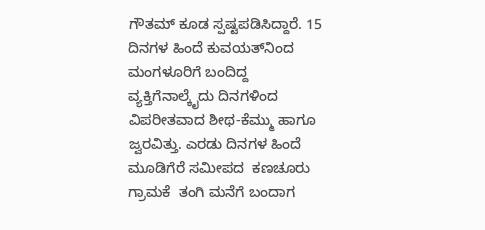ಗೌತಮ್ ಕೂಡ ಸ್ಪಷ್ಟಪಡಿಸಿದ್ದಾರೆ. 15 ದಿನಗಳ ಹಿಂದೆ ಕುವಯತ್‍ನಿಂದ ಮಂಗಳೂರಿಗೆ ಬಂದಿದ್ದ ವ್ಯಕ್ತಿಗೆನಾಲ್ಕೈದು ದಿನಗಳಿಂದ ವಿಪರೀತವಾದ ಶೀಥ-ಕೆಮ್ಮು ಹಾಗೂ ಜ್ವರವಿತ್ತು. ಎರಡು ದಿನಗಳ ಹಿಂದೆ ಮೂಡಿಗೆರೆ ಸಮೀಪದ  ಕಣಚೂರು  ಗ್ರಾಮಕೆ  ತಂಗಿ ಮನೆಗೆ ಬಂದಾಗ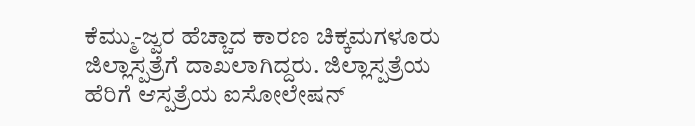ಕೆಮ್ಮು-ಜ್ವರ ಹೆಚ್ಚಾದ ಕಾರಣ ಚಿಕ್ಕಮಗಳೂರು ಜಿಲ್ಲಾಸ್ಪತ್ರೆಗೆ ದಾಖಲಾಗಿದ್ದರು. ಜಿಲ್ಲಾಸ್ಪತ್ರೆಯ ಹೆರಿಗೆ ಆಸ್ಪತ್ರೆಯ ಐಸೋಲೇಷನ್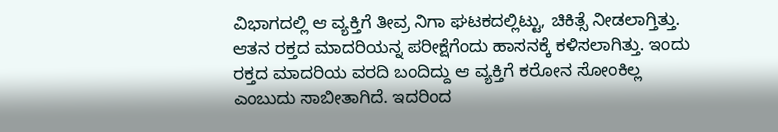ವಿಭಾಗದಲ್ಲಿ ಆ ವ್ಯಕ್ತಿಗೆ ತೀವ್ರ ನಿಗಾ ಘಟಕದಲ್ಲಿಟ್ಟು, ಚಿಕಿತ್ಸೆ ನೀಡಲಾಗ್ತಿತ್ತು. ಆತನ ರಕ್ತದ ಮಾದರಿಯನ್ನ ಪರೀಕ್ಷೆಗೆಂದು ಹಾಸನಕ್ಕೆ ಕಳಿಸಲಾಗಿತ್ತು. ಇಂದು ರಕ್ತದ ಮಾದರಿಯ ವರದಿ ಬಂದಿದ್ದು ಆ ವ್ಯಕ್ತಿಗೆ ಕರೋನ ಸೋಂಕಿಲ್ಲ ಎಂಬುದು ಸಾಬೀತಾಗಿದೆ. ಇದರಿಂದ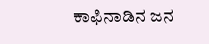ಕಾಫಿನಾಡಿನ ಜನ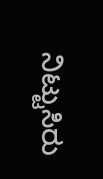ನಿಟ್ಟುಸಿರು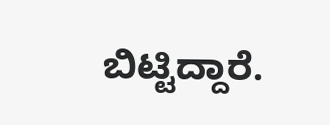ಬಿಟ್ಟಿದ್ದಾರೆ.